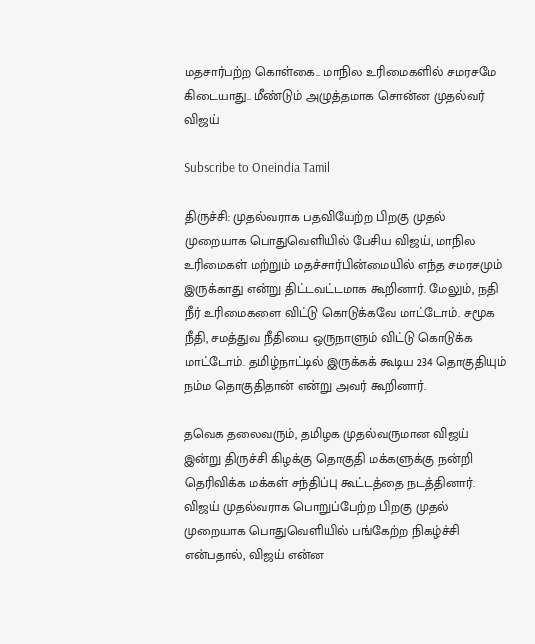மதசார்பற்ற கொள்கை.. மாநில உரிமைகளில் சமரசமே கிடையாது.. மீண்டும் அழுத்தமாக சொன்ன முதல்வர் விஜய்

Subscribe to Oneindia Tamil

திருச்சி: முதல்வராக பதவியேற்ற பிறகு முதல் முறையாக பொதுவெளியில் பேசிய விஜய், மாநில உரிமைகள் மற்றும் மதச்சார்பின்மையில் எந்த சமரசமும் இருக்காது என்று திட்டவட்டமாக கூறினார். மேலும், நதி நீர் உரிமைகளை விட்டு கொடுக்கவே மாட்டோம். சமூக நீதி, சமத்துவ நீதியை ஒருநாளும் விட்டு கொடுக்க மாட்டோம். தமிழ்நாட்டில் இருக்கக் கூடிய 234 தொகுதியும் நம்ம தொகுதிதான் என்று அவர் கூறினார்.

தவெக தலைவரும், தமிழக முதல்வருமான விஜய் இன்று திருச்சி கிழக்கு தொகுதி மக்களுக்கு நன்றி தெரிவிக்க மக்கள் சந்திப்பு கூட்டத்தை நடத்தினார். விஜய் முதல்வராக பொறுப்பேற்ற பிறகு முதல் முறையாக பொதுவெளியில் பங்கேற்ற நிகழ்ச்சி என்பதால், விஜய் என்ன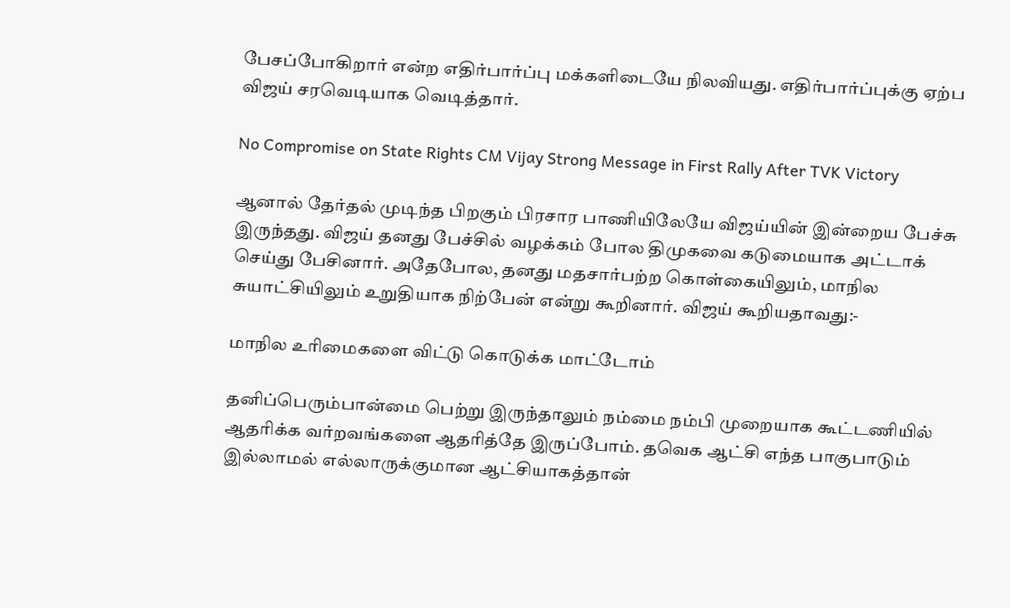பேசப்போகிறார் என்ற எதிர்பார்ப்பு மக்களிடையே நிலவியது. எதிர்பார்ப்புக்கு ஏற்ப விஜய் சரவெடியாக வெடித்தார்.

No Compromise on State Rights CM Vijay Strong Message in First Rally After TVK Victory

ஆனால் தேர்தல் முடிந்த பிறகும் பிரசார பாணியிலேயே விஜய்யின் இன்றைய பேச்சு இருந்தது. விஜய் தனது பேச்சில் வழக்கம் போல திமுகவை கடுமையாக அட்டாக் செய்து பேசினார். அதேபோல, தனது மதசார்பற்ற கொள்கையிலும், மாநில சுயாட்சியிலும் உறுதியாக நிற்பேன் என்று கூறினார். விஜய் கூறியதாவது:-

மாநில உரிமைகளை விட்டு கொடுக்க மாட்டோம்

தனிப்பெரும்பான்மை பெற்று இருந்தாலும் நம்மை நம்பி முறையாக கூட்டணியில் ஆதரிக்க வர்றவங்களை ஆதரித்தே இருப்போம். தவெக ஆட்சி எந்த பாகுபாடும் இல்லாமல் எல்லாருக்குமான ஆட்சியாகத்தான்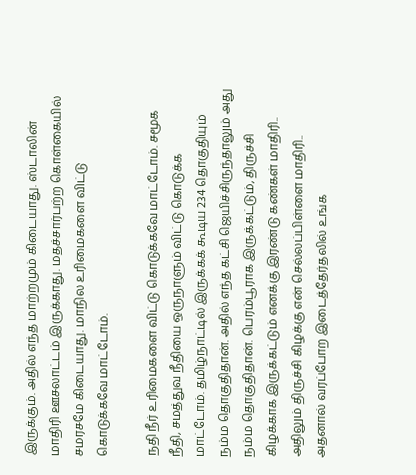இருக்கும். அதில் எந்த மாற்றமும் கிடையாது. ஸ்டாலின் மாதிரி ஊசலாட்டம் இருக்காது. மதச்சார்பற்ற கொள்கையில் சமரசமே கிடையாது. மாநில உரிமைகளை விட்டு கொடுக்கவே மாட்டோம்.

நதி நீர் உரிமைகளை விட்டு கொடுக்கவே மாட்டோம். சமூக நீதி, சமத்துவ நீதியை ஒருநாளும் விட்டு கொடுக்க மாட்டோம். தமிழ்நாட்டில் இருக்கக் கூடிய 234 தொகுதியும் நம்ம தொகுதிதான். அதில் எந்த கட்சி ஜெயிச்சிருந்தாலும் அது நம்ம தொகுதிதான். பெரம்பூராக இருக்கட்டும், திருச்சி கிழக்காக இருக்கட்டும் எனக்கு இரண்டு கண்கள் மாதிரி.. அதிலும் திருச்சி கிழக்கு என் செல்லப்பிள்ளை மாதிரி.. அதனால் வரப்போற இடைத்தேர்தலில் உங்க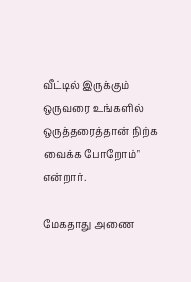வீட்டில் இருக்கும் ஒருவரை உங்களில் ஒருத்தரைத்தான் நிற்க வைக்க போறோம்" என்றார்.

மேகதாது அணை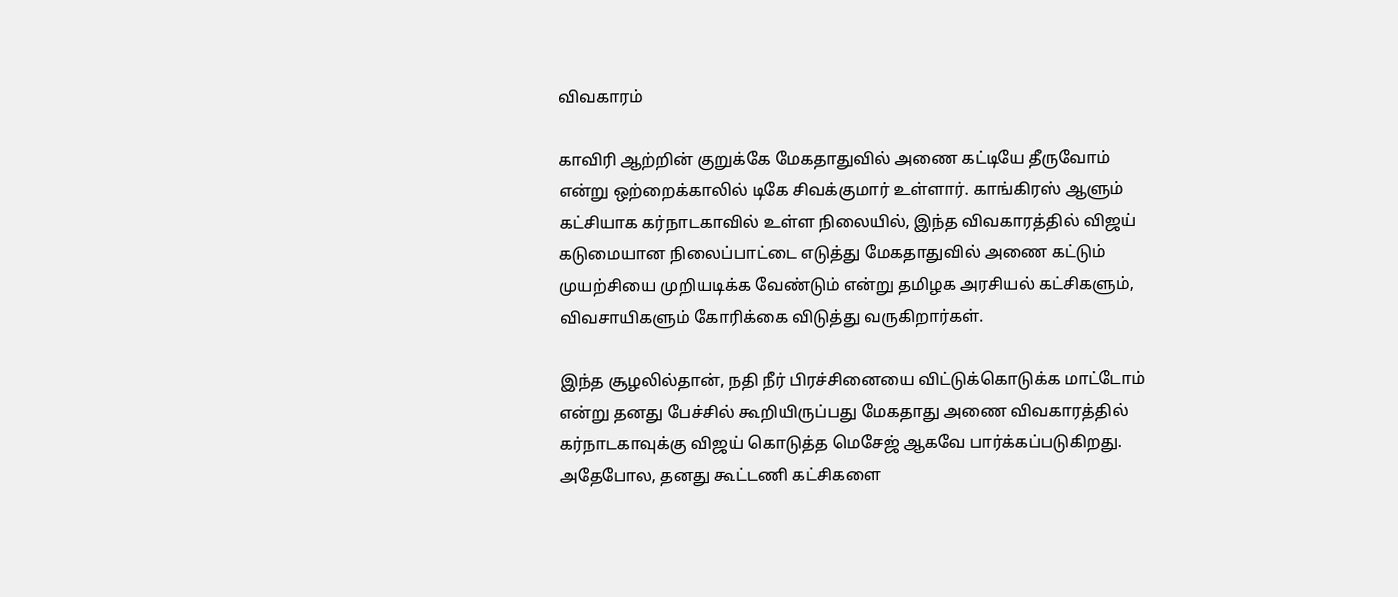விவகாரம்

காவிரி ஆற்றின் குறுக்கே மேகதாதுவில் அணை கட்டியே தீருவோம் என்று ஒற்றைக்காலில் டிகே சிவக்குமார் உள்ளார். காங்கிரஸ் ஆளும் கட்சியாக கர்நாடகாவில் உள்ள நிலையில், இந்த விவகாரத்தில் விஜய் கடுமையான நிலைப்பாட்டை எடுத்து மேகதாதுவில் அணை கட்டும் முயற்சியை முறியடிக்க வேண்டும் என்று தமிழக அரசியல் கட்சிகளும், விவசாயிகளும் கோரிக்கை விடுத்து வருகிறார்கள்.

இந்த சூழலில்தான், நதி நீர் பிரச்சினையை விட்டுக்கொடுக்க மாட்டோம் என்று தனது பேச்சில் கூறியிருப்பது மேகதாது அணை விவகாரத்தில் கர்நாடகாவுக்கு விஜய் கொடுத்த மெசேஜ் ஆகவே பார்க்கப்படுகிறது. அதேபோல, தனது கூட்டணி கட்சிகளை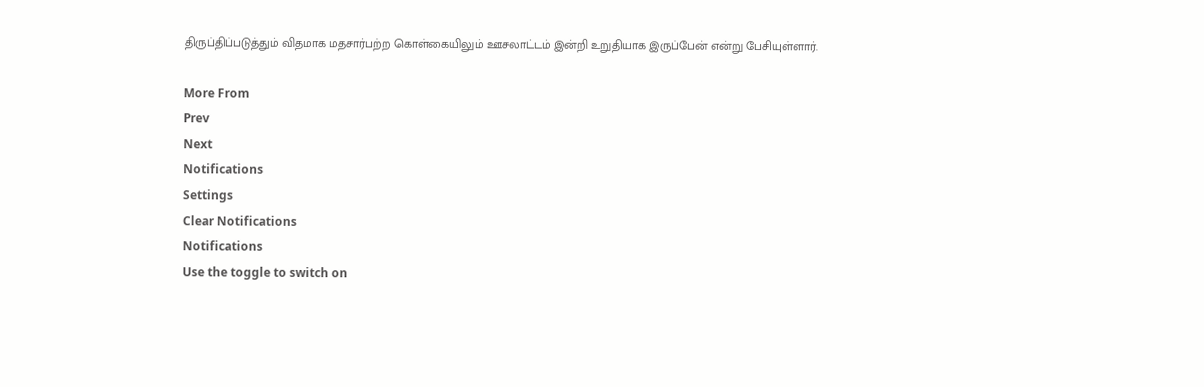திருப்திப்படுத்தும் விதமாக மதசார்பற்ற கொள்கையிலும் ஊசலாட்டம் இன்றி உறுதியாக இருப்பேன் என்று பேசியுள்ளார்.

More From
Prev
Next
Notifications
Settings
Clear Notifications
Notifications
Use the toggle to switch on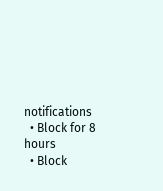notifications
  • Block for 8 hours
  • Block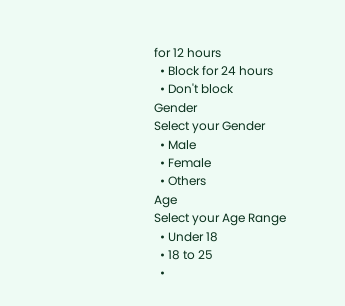for 12 hours
  • Block for 24 hours
  • Don't block
Gender
Select your Gender
  • Male
  • Female
  • Others
Age
Select your Age Range
  • Under 18
  • 18 to 25
  •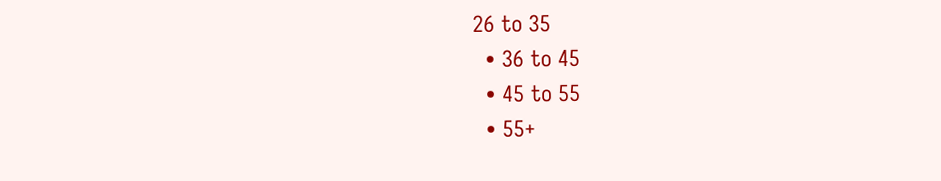26 to 35
  • 36 to 45
  • 45 to 55
  • 55+